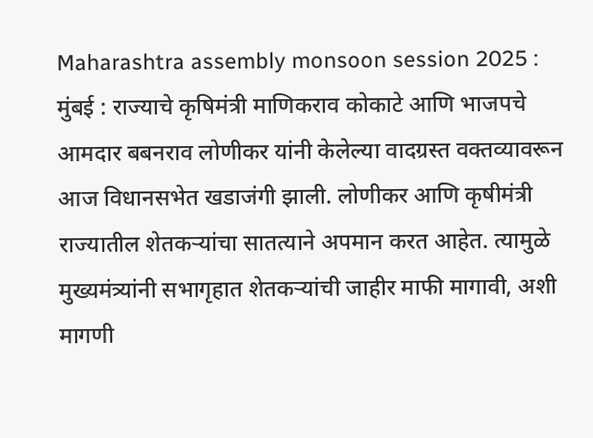Maharashtra assembly monsoon session 2025 : मुंबई : राज्याचे कृषिमंत्री माणिकराव कोकाटे आणि भाजपचे आमदार बबनराव लोणीकर यांनी केलेल्या वादग्रस्त वक्तव्यावरून आज विधानसभेत खडाजंगी झाली. लोणीकर आणि कृषीमंत्री राज्यातील शेतकऱ्यांचा सातत्याने अपमान करत आहेत. त्यामुळे मुख्यमंत्र्यांनी सभागृहात शेतकऱ्यांची जाहीर माफी मागावी, अशी मागणी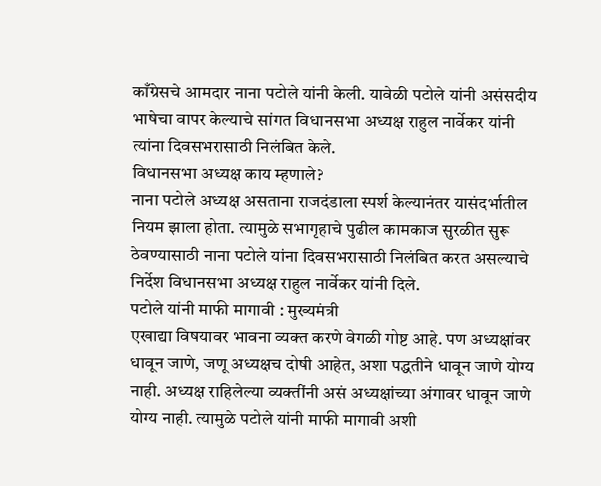काँग्रेसचे आमदार नाना पटोले यांनी केली. यावेळी पटोले यांनी असंसदीय भाषेचा वापर केल्याचे सांगत विधानसभा अध्यक्ष राहुल नार्वेकर यांनी त्यांना दिवसभरासाठी निलंबित केले.
विधानसभा अध्यक्ष काय म्हणाले?
नाना पटोले अध्यक्ष असताना राजदंडाला स्पर्श केल्यानंतर यासंदर्भातील नियम झाला होता. त्यामुळे सभागृहाचे पुढील कामकाज सुरळीत सुरू ठेवण्यासाठी नाना पटोले यांना दिवसभरासाठी निलंबित करत असल्याचे निर्देश विधानसभा अध्यक्ष राहुल नार्वेकर यांनी दिले.
पटोले यांनी माफी मागावी : मुख्यमंत्री
एखाद्या विषयावर भावना व्यक्त करणे वेगळी गोष्ट आहे. पण अध्यक्षांवर धावून जाणे, जणू अध्यक्षच दोषी आहेत, अशा पद्धतीने धावून जाणे योग्य नाही. अध्यक्ष राहिलेल्या व्यक्तींनी असं अध्यक्षांच्या अंगावर धावून जाणे योग्य नाही. त्यामुळे पटोले यांनी माफी मागावी अशी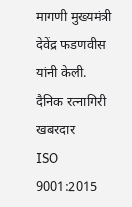मागणी मुख्यमंत्री देवेंद्र फडणवीस यांनी केली.
दैनिक रत्नागिरी खबरदार
ISO 9001:2015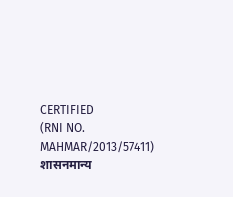CERTIFIED
(RNI NO. MAHMAR/2013/57411)
शासनमान्य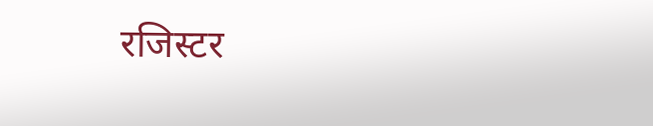रजिस्टर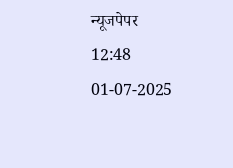न्यूजपेपर
12:48 01-07-2025